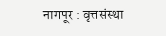नागपूर : वृत्तसंस्था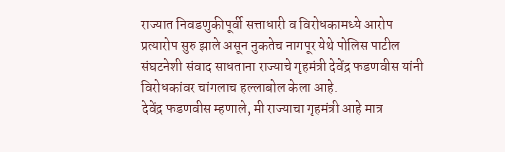राज्यात निवडणुकीपूर्वी सत्ताधारी व विरोधकामध्ये आरोप प्रत्यारोप सुरु झाले असून नुकतेच नागपूर येथे पोलिस पाटील संघटनेशी संवाद साधताना राज्याचे गृहमंत्री देवेंद्र फडणवीस यांनी विरोधकांवर चांगलाच हल्लाबोल केला आहे.
देवेंद्र फडणवीस म्हणाले, मी राज्याचा गृहमंत्री आहे मात्र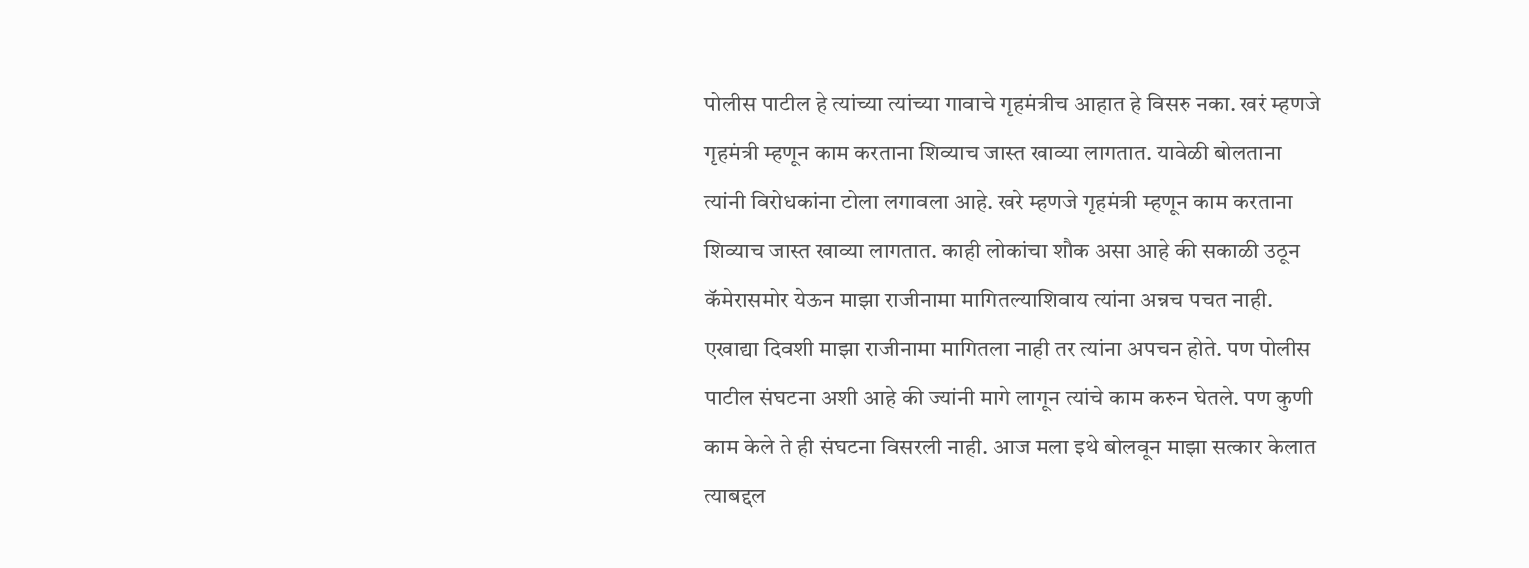पोलीस पाटील हे त्यांच्या त्यांच्या गावाचे गृहमंत्रीच आहात हे विसरु नका. खरं म्हणजे गृहमंत्री म्हणून काम करताना शिव्याच जास्त खाव्या लागतात. यावेळी बोलताना त्यांनी विरोधकांना टोला लगावला आहे. खरे म्हणजे गृहमंत्री म्हणून काम करताना शिव्याच जास्त खाव्या लागतात. काही लोकांचा शौक असा आहे की सकाळी उठून कॅमेरासमोर येऊन माझा राजीनामा मागितल्याशिवाय त्यांना अन्नच पचत नाही. एखाद्या दिवशी माझा राजीनामा मागितला नाही तर त्यांना अपचन होते. पण पोलीस पाटील संघटना अशी आहे की ज्यांनी मागे लागून त्यांचे काम करुन घेतले. पण कुणी काम केले ते ही संघटना विसरली नाही. आज मला इथे बोलवून माझा सत्कार केलात त्याबद्दल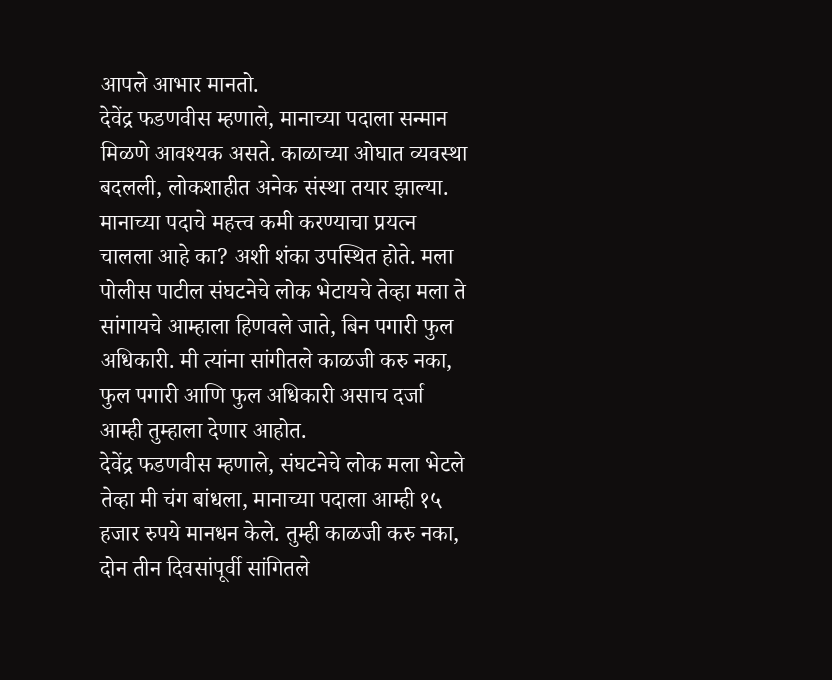आपले आभार मानतो.
देवेंद्र फडणवीस म्हणाले, मानाच्या पदाला सन्मान मिळणे आवश्यक असते. काळाच्या ओघात व्यवस्था बदलली, लोकशाहीत अनेक संस्था तयार झाल्या. मानाच्या पदाचे महत्त्व कमी करण्याचा प्रयत्न चालला आहे का? अशी शंका उपस्थित होते. मला पोलीस पाटील संघटनेचे लोक भेटायचे तेव्हा मला ते सांगायचे आम्हाला हिणवले जाते, बिन पगारी फुल अधिकारी. मी त्यांना सांगीतले काळजी करु नका, फुल पगारी आणि फुल अधिकारी असाच दर्जा आम्ही तुम्हाला देणार आहोत.
देवेंद्र फडणवीस म्हणाले, संघटनेचे लोक मला भेटले तेव्हा मी चंग बांधला, मानाच्या पदाला आम्ही १५ हजार रुपये मानधन केले. तुम्ही काळजी करु नका, दोन तीन दिवसांपूर्वी सांगितले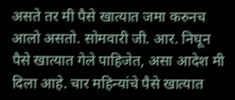असते तर मी पैसे खात्यात जमा करुनच आलो असतो. सोमवारी जी. आर. निघून पैसे खात्यात गेले पाहिजेत, असा आदेश मी दिला आहे. चार महिन्यांचे पैसे खात्यात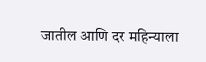जातील आणि दर महिन्याला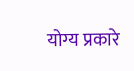योग्य प्रकारे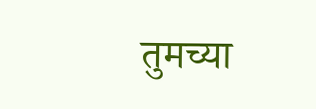तुमच्या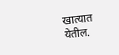खात्यात येतील.